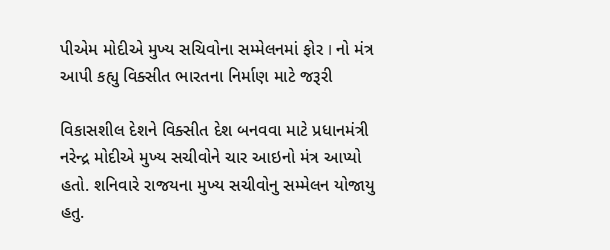પીએમ મોદીએ મુખ્ય સચિવોના સમ્મેલનમાં ફોર I નો મંત્ર આપી કહ્યુ વિક્સીત ભારતના નિર્માણ માટે જરૂરી

વિકાસશીલ દેશને વિક્સીત દેશ બનવવા માટે પ્રધાનમંત્રી નરેન્દ્ર મોદીએ મુખ્ય સચીવોને ચાર આઇનો મંત્ર આપ્યો હતો. શનિવારે રાજયના મુખ્ય સચીવોનુ સમ્મેલન યોજાયુ હતુ.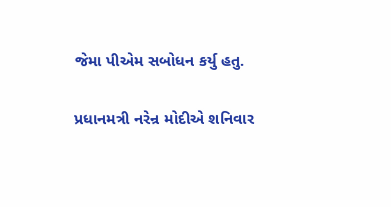જેમા પીએમ સબોધન કર્યુ હતુ.

પ્રધાનમત્રી નરેન્ર મોદીએ શનિવાર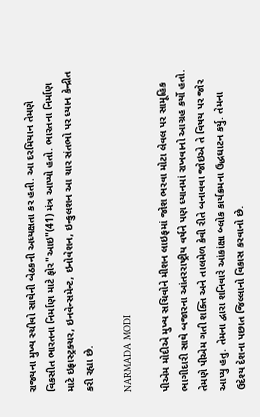રાજ્યના મુખ્ય સ્ચીવો સાથેની બેઠકની અધ્યક્ષતા કર હતી. આ દરમિયાન તેમણે વિકસીત ભારતના નિર્માણ માટે ફોર"આઇ"(41) મંત્ર આપ્યો હતો. ભારતના નિર્માણ માટે ઇફ્રાસ્ટ્રક્ચર, ઇનવેન્સમેન્ટ, ઇનોવેશન, ઇન્કુલશન આ ચાર સંતભો પર ધ્યાન કેન્દ્રીત કરી રહ્યા છે.

NARMADA MODI

પીએમ મોદીએ મુખ્ય સચિવોને મીશન લાઇફમાં જોશ ભરવા મોટા લેવલ પર સામૂહિક ભાગીદારી સાથે બજારના આંતરરાષ્ટ્રીય વર્ષને પણ ધ્યાનમાં રાખવાનો આગ્રહ કર્યો હતો. તેમણે પીએમ ગતી શક્તિ અને તાલમેળ કેવી રીતે બનાવવા જોઇએ તે વિષય પર જોર આપ્યુ હતુ. તેમના દ્વારા શનિવારે આંકાંક્ષા બ્લોક કાર્યક્રમના ઉદ્ધઘાટન કર્યુ. તેમના ઉદેશ્ય દેશના પછાત જિલ્લાનો વિકાસ કરવાનો છે.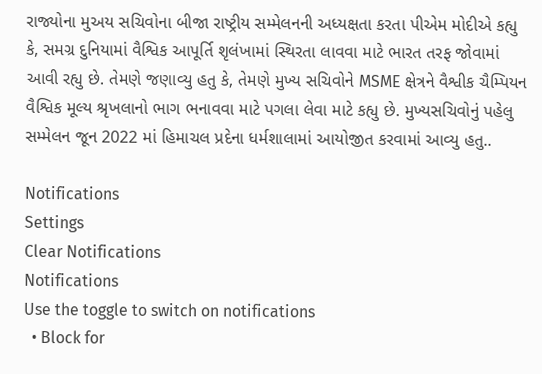રાજ્યોના મુઅય સચિવોના બીજા રાષ્ટ્રીય સમ્મેલનની અધ્યક્ષતા કરતા પીએમ મોદીએ કહ્યુ કે, સમગ્ર દુનિયામાં વૈશ્વિક આપૂર્તિ શૃલંખામાં સ્થિરતા લાવવા માટે ભારત તરફ જોવામાં આવી રહ્યુ છે. તેમણે જણાવ્યુ હતુ કે, તેમણે મુખ્ય સચિવોને MSME ક્ષેત્રને વૈશ્વીક ચૈમ્પિયન વૈશ્વિક મૂલ્ય શ્રૃખલાનો ભાગ ભનાવવા માટે પગલા લેવા માટે કહ્યુ છે. મુખ્યસચિવોનું પહેલુ સમ્મેલન જૂન 2022 માં હિમાચલ પ્રદેના ધર્મશાલામાં આયોજીત કરવામાં આવ્યુ હતુ..

Notifications
Settings
Clear Notifications
Notifications
Use the toggle to switch on notifications
  • Block for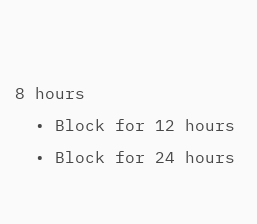8 hours
  • Block for 12 hours
  • Block for 24 hours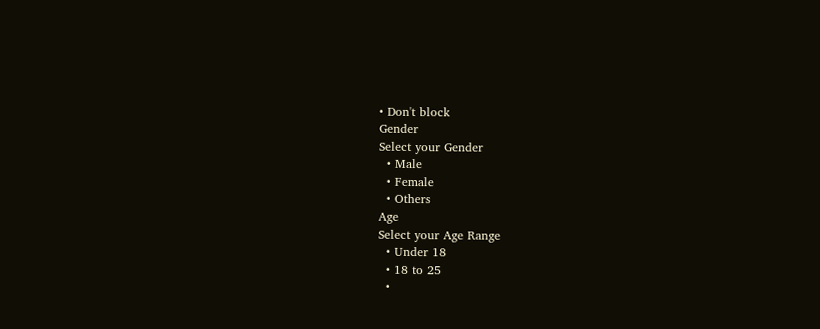• Don't block
Gender
Select your Gender
  • Male
  • Female
  • Others
Age
Select your Age Range
  • Under 18
  • 18 to 25
  •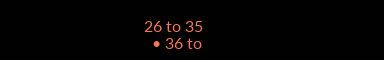26 to 35
  • 36 to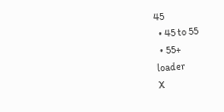45
  • 45 to 55
  • 55+
loader
X